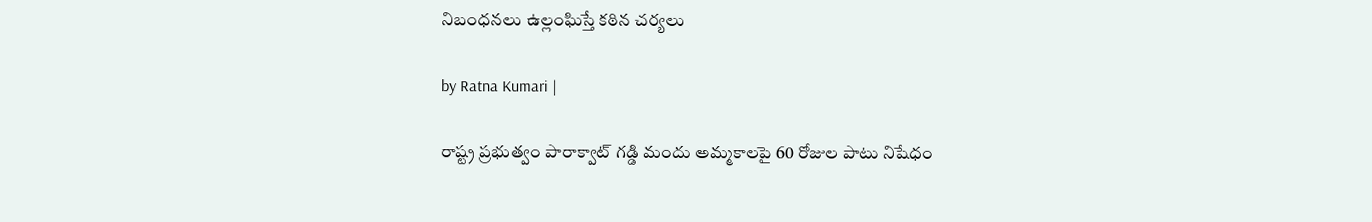నిబంధ‌న‌లు ఉల్లంఘిస్తే క‌ఠిన చ‌ర్య‌లు

by Ratna Kumari |

రాష్ట్ర ప్ర‌భుత్వం పారాక్వాట్ గ‌డ్డి మందు అమ్మ‌కాల‌పై 60 రోజుల పాటు నిషేధం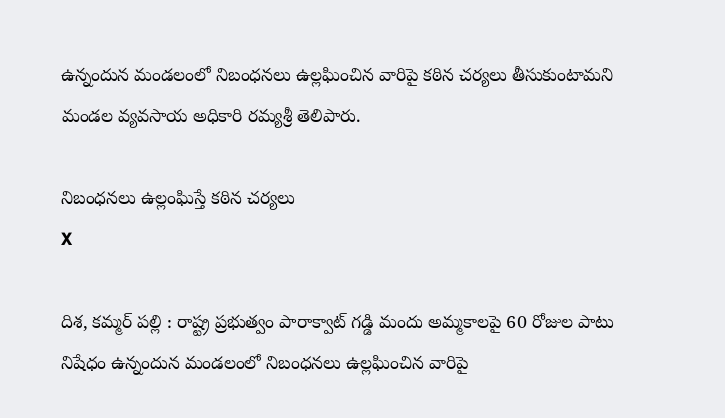ఉన్నందున మండలంలో నిబంధనలు ఉల్లఘించిన వారిపై కఠిన చర్యలు తీసుకుంటామని మండల వ్యవసాయ అధికారి రమ్యశ్రీ తెలిపారు.

నిబంధ‌న‌లు ఉల్లంఘిస్తే క‌ఠిన చ‌ర్య‌లు
X

దిశ‌, క‌మ్మ‌ర్ ప‌ల్లి : రాష్ట్ర ప్ర‌భుత్వం పారాక్వాట్ గ‌డ్డి మందు అమ్మ‌కాల‌పై 60 రోజుల పాటు నిషేధం ఉన్నందున మండలంలో నిబంధనలు ఉల్లఘించిన వారిపై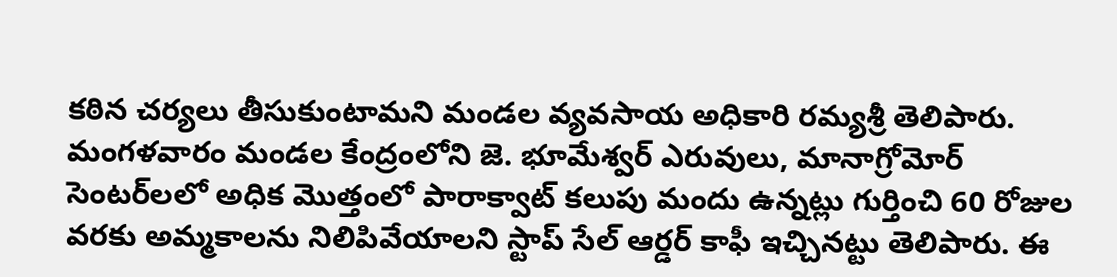కఠిన చర్యలు తీసుకుంటామని మండల వ్యవసాయ అధికారి రమ్యశ్రీ తెలిపారు. మంగళవారం మండల కేంద్రంలోని జె. భూమేశ్వర్ ఎరువులు, మానాగ్రోమోర్ సెంటర్‌లలో అధిక మొత్తంలో పారాక్వాట్ కలుపు మందు ఉన్నట్లు గుర్తించి 60 రోజుల వరకు అమ్మకాలను నిలిపివేయాలని స్టాప్ సేల్ ఆర్డర్ కాఫీ ఇచ్చినట్టు తెలిపారు. ఈ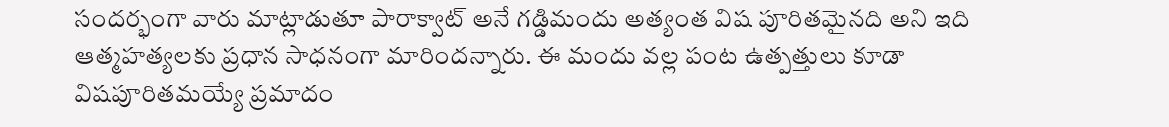సందర్భంగా వారు మాట్లాడుతూ పారాక్వాట్ అనే గడ్డిమందు అత్యంత విష పూరితమైనది అని ఇది ఆత్మహత్యలకు ప్రధాన సాధనంగా మారిందన్నారు. ఈ మందు వల్ల పంట ఉత్పత్తులు కూడా విషపూరితమయ్యే ప్రమాదం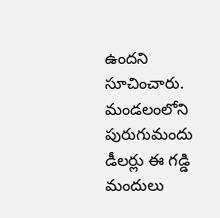ఉందని సూచించారు. మండలంలోని పురుగుమందు డీలర్లు ఈ గడ్డి మందులు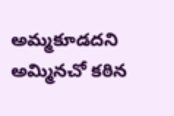అమ్మకూడదని అమ్మినచో కఠిన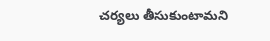చర్యలు తీసుకుంటామని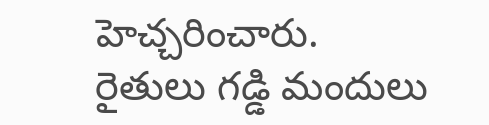హెచ్చరించారు. రైతులు గడ్డి మందులు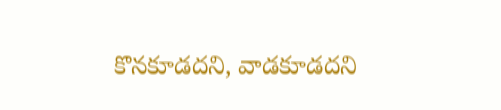కొనకూడదని, వాడకూడదని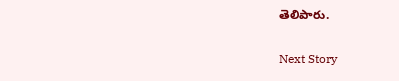తెలిపారు.

Next Story